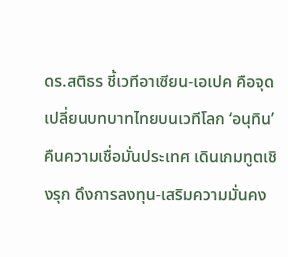ดร.สติธร ชี้เวทีอาเซียน-เอเปค คือจุดเปลี่ยนบทบาทไทยบนเวทีโลก ‘อนุทิน’ คืนความเชื่อมั่นประเทศ เดินเกมทูตเชิงรุก ดึงการลงทุน-เสริมความมั่นคง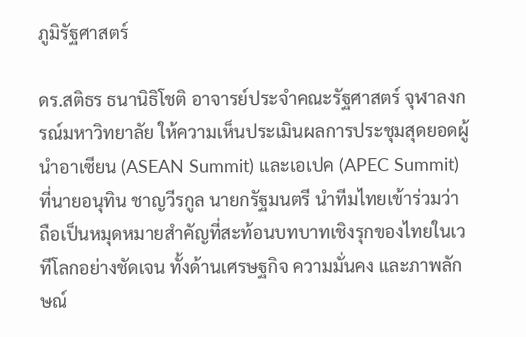ภูมิรัฐศาสตร์

ดร.สติธร ธนานิธิโชติ อาจารย์ประจำคณะรัฐศาสตร์ จุฬาลงกรณ์มหาวิทยาลัย ให้ความเห็นประเมินผลการประชุมสุดยอดผู้นำอาเซียน (ASEAN Summit) และเอเปค (APEC Summit) ที่นายอนุทิน ชาญวีรกูล นายกรัฐมนตรี นำทีมไทยเข้าร่วมว่า ถือเป็นหมุดหมายสำคัญที่สะท้อนบทบาทเชิงรุกของไทยในเวทีโลกอย่างชัดเจน ทั้งด้านเศรษฐกิจ ความมั่นคง และภาพลักษณ์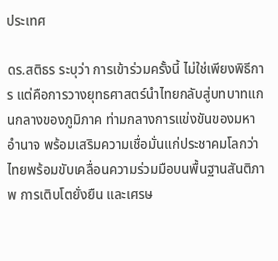ประเทศ

ดร.สติธร ระบุว่า การเข้าร่วมครั้งนี้ ไม่ใช่เพียงพิธีการ แต่คือการวางยุทธศาสตร์นำไทยกลับสู่บทบาทแกนกลางของภูมิภาค ท่ามกลางการแข่งขันของมหาอำนาจ พร้อมเสริมความเชื่อมั่นแก่ประชาคมโลกว่า ไทยพร้อมขับเคลื่อนความร่วมมือบนพื้นฐานสันติภาพ การเติบโตยั่งยืน และเศรษ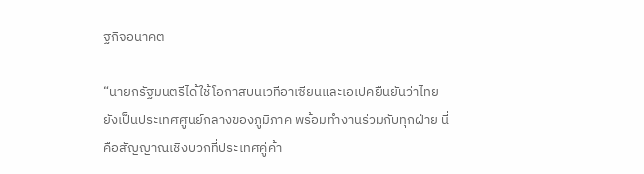ฐกิจอนาคต

“นายกรัฐมนตรีได้ใช้โอกาสบนเวทีอาเซียนและเอเปคยืนยันว่าไทยยังเป็นประเทศศูนย์กลางของภูมิภาค พร้อมทำงานร่วมกับทุกฝ่าย นี่คือสัญญาณเชิงบวกที่ประเทศคู่ค้า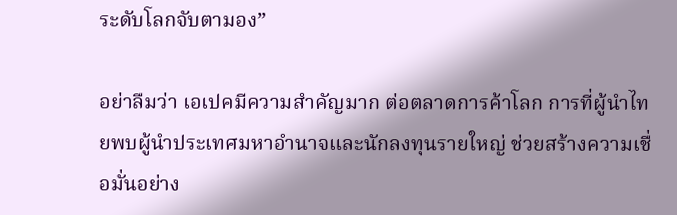ระดับโลกจับตามอง”

อย่าลืมว่า เอเปคมีความสำคัญมาก ต่อตลาดการค้าโลก การที่ผู้นำไทยพบผู้นำประเทศมหาอำนาจและนักลงทุนรายใหญ่ ช่วยสร้างความเชื่อมั่นอย่าง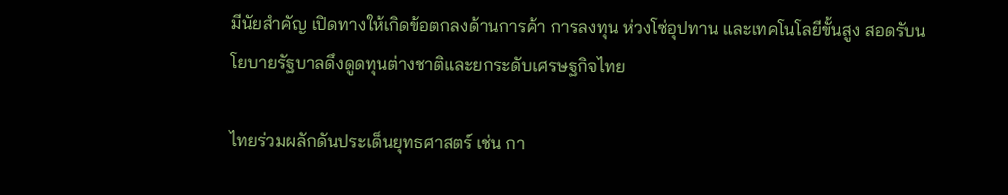มีนัยสำคัญ เปิดทางให้เกิดข้อตกลงด้านการค้า การลงทุน ห่วงโซ่อุปทาน และเทคโนโลยีขั้นสูง สอดรับนโยบายรัฐบาลดึงดูดทุนต่างชาติและยกระดับเศรษฐกิจไทย

ไทยร่วมผลักดันประเด็นยุทธศาสตร์ เช่น กา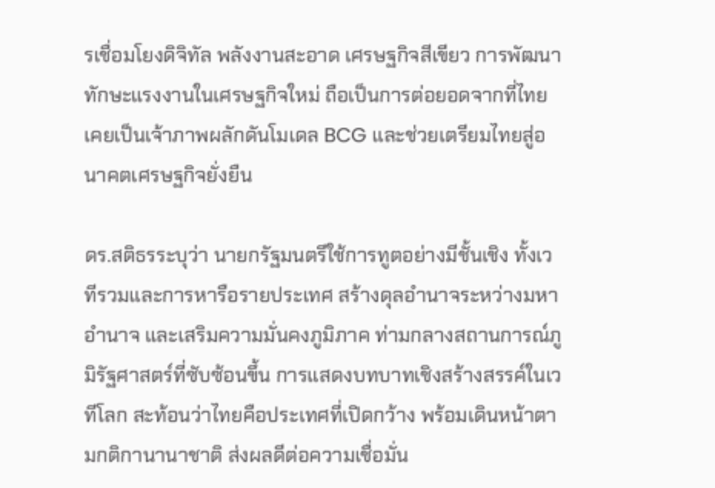รเชื่อมโยงดิจิทัล พลังงานสะอาด เศรษฐกิจสีเขียว การพัฒนาทักษะแรงงานในเศรษฐกิจใหม่ ถือเป็นการต่อยอดจากที่ไทยเคยเป็นเจ้าภาพผลักดันโมเดล BCG และช่วยเตรียมไทยสู่อนาคตเศรษฐกิจยั่งยืน

ดร.สติธรระบุว่า นายกรัฐมนตรีใช้การทูตอย่างมีชั้นเชิง ทั้งเวทีรวมและการหารือรายประเทศ สร้างดุลอำนาจระหว่างมหาอำนาจ และเสริมความมั่นคงภูมิภาค ท่ามกลางสถานการณ์ภูมิรัฐศาสตร์ที่ซับซ้อนขึ้น การแสดงบทบาทเชิงสร้างสรรค์ในเวทีโลก สะท้อนว่าไทยคือประเทศที่เปิดกว้าง พร้อมเดินหน้าตามกติกานานาชาติ ส่งผลดีต่อความเชื่อมั่น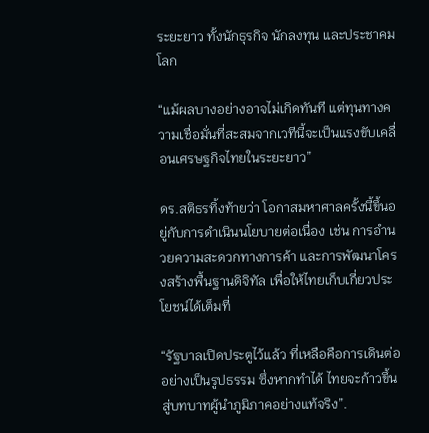ระยะยาว ทั้งนักธุรกิจ นักลงทุน และประชาคมโลก

“แม้ผลบางอย่างอาจไม่เกิดทันที แต่ทุนทางความเชื่อมั่นที่สะสมจากเวทีนี้จะเป็นแรงขับเคลื่อนเศรษฐกิจไทยในระยะยาว”

ดร.สติธรทิ้งท้ายว่า โอกาสมหาศาลครั้งนี้ขึ้นอยู่กับการดำเนินนโยบายต่อเนื่อง เช่น การอำนวยความสะดวกทางการค้า และการพัฒนาโครงสร้างพื้นฐานดิจิทัล เพื่อให้ไทยเก็บเกี่ยวประโยชน์ได้เต็มที่

“รัฐบาลเปิดประตูไว้แล้ว ที่เหลือคือการเดินต่ออย่างเป็นรูปธรรม ซึ่งหากทำได้ ไทยจะก้าวขึ้นสู่บทบาทผู้นำภูมิภาคอย่างแท้จริง”.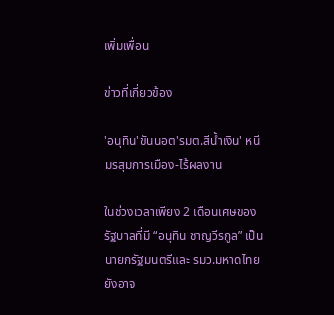เพิ่มเพื่อน

ข่าวที่เกี่ยวข้อง

'อนุทิน'ขันนอต'รมต.สีน้ำเงิน' หนีมรสุมการเมือง-ไร้ผลงาน

ในช่วงเวลาเพียง 2 เดือนเศษของรัฐบาลที่มี “อนุทิน ชาญวีรกูล” เป็นนายกรัฐมนตรีและ รมว.มหาดไทย ยังอาจ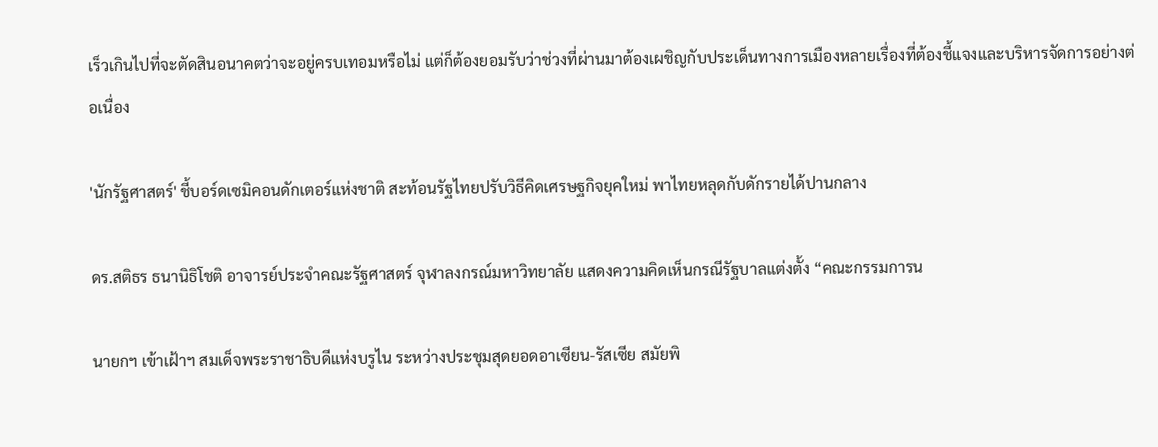เร็วเกินไปที่จะตัดสินอนาคตว่าจะอยู่ครบเทอมหรือไม่ แต่ก็ต้องยอมรับว่าช่วงที่ผ่านมาต้องเผชิญกับประเด็นทางการเมืองหลายเรื่องที่ต้องชี้แจงและบริหารจัดการอย่างต่อเนื่อง

'นักรัฐศาสตร์' ชี้บอร์ดเซมิคอนดักเตอร์แห่งชาติ สะท้อนรัฐไทยปรับวิธีคิดเศรษฐกิจยุคใหม่ พาไทยหลุดกับดักรายได้ปานกลาง

ดร.สติธร ธนานิธิโชติ อาจารย์ประจำคณะรัฐศาสตร์ จุฬาลงกรณ์มหาวิทยาลัย แสดงความคิดเห็นกรณีรัฐบาลแต่งตั้ง “คณะกรรมการน

นายกฯ เข้าเฝ้าฯ สมเด็จพระราชาธิบดีแห่งบรูไน ระหว่างประชุมสุดยอดอาเซียน-รัสเซีย สมัยพิ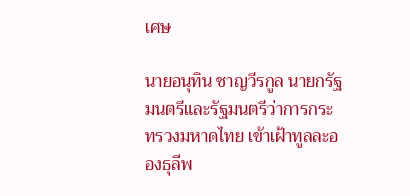เศษ

นายอนุทิน ชาญวีรกูล นายกรัฐมนตรีและรัฐมนตรีว่าการกระทรวงมหาดไทย เข้าเฝ้าทูลละอองธุลีพ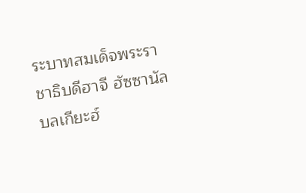ระบาทสมเด็จพระราชาธิบดีฮาจี ฮัซซานัล บลเกียะฮ์